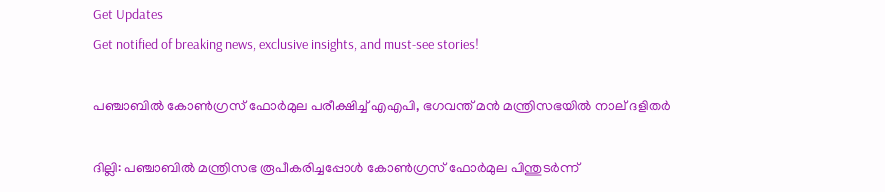Get Updates
Get notified of breaking news, exclusive insights, and must-see stories!

പഞ്ചാബില്‍ കോണ്‍ഗ്രസ് ഫോര്‍മുല പരീക്ഷിച്ച് എഎപി, ഭഗവന്ത് മന്‍ മന്ത്രിസഭയില്‍ നാല് ദളിതര്‍

ദില്ലി: പഞ്ചാബില്‍ മന്ത്രിസഭ രൂപീകരിച്ചപ്പോള്‍ കോണ്‍ഗ്രസ് ഫോര്‍മുല പിന്തുടര്‍ന്ന്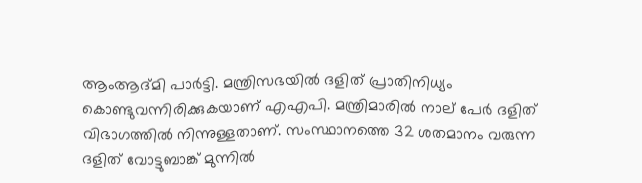ആംആദ്മി പാര്‍ട്ടി. മന്ത്രിസഭയില്‍ ദളിത് പ്രാതിനിധ്യം കൊണ്ടുവന്നിരിക്കുകയാണ് എഎപി. മന്ത്രിമാരില്‍ നാല് പേര്‍ ദളിത് വിഭാഗത്തില്‍ നിന്നുള്ളതാണ്. സംസ്ഥാനത്തെ 32 ശതമാനം വരുന്ന ദളിത് വോട്ടുബാങ്ക് മുന്നില്‍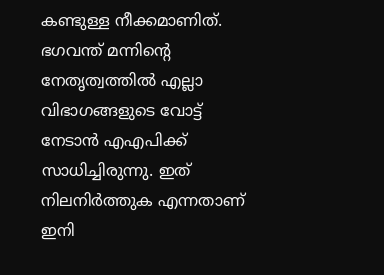കണ്ടുള്ള നീക്കമാണിത്. ഭഗവന്ത് മന്നിന്റെ നേതൃത്വത്തില്‍ എല്ലാ വിഭാഗങ്ങളുടെ വോട്ട് നേടാന്‍ എഎപിക്ക് സാധിച്ചിരുന്നു. ഇത് നിലനിര്‍ത്തുക എന്നതാണ് ഇനി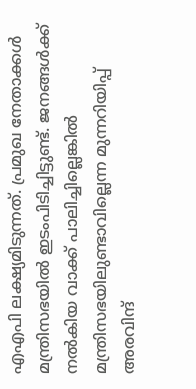എഎപി ലക്ഷ്യമിടുന്നത്. പ്രമുഖ നേതാക്കള്‍ മന്ത്രിസഭയില്‍ ഇടംപിടിച്ചിട്ടുണ്ട്. ജനങ്ങള്‍ക്ക് നല്‍കിയ വാക്ക് പാലിച്ചില്ലെങ്കില്‍ മന്ത്രിസഭയിലുണ്ടാവില്ലെന്ന മുന്നറിയിപ്പ് അരവിന്ദ്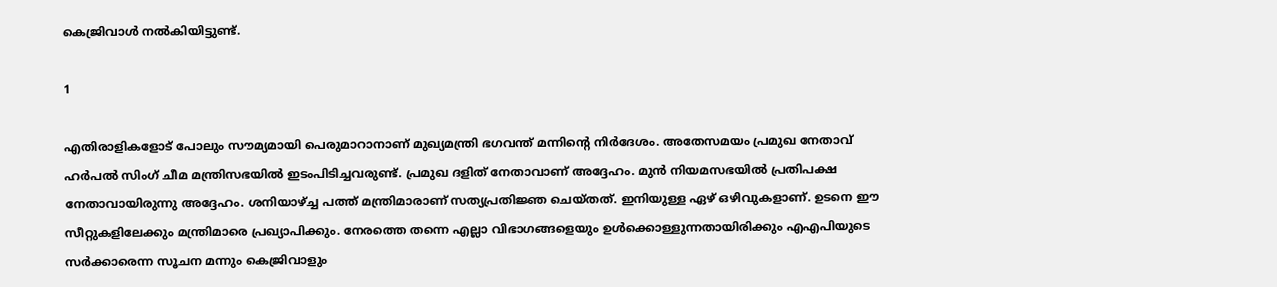കെജ്രിവാള്‍ നല്‍കിയിട്ടുണ്ട്.

1

എതിരാളികളോട് പോലും സൗമ്യമായി പെരുമാറാനാണ് മുഖ്യമന്ത്രി ഭഗവന്ത് മന്നിന്റെ നിര്‍ദേശം. അതേസമയം പ്രമുഖ നേതാവ് ഹര്‍പല്‍ സിംഗ് ചീമ മന്ത്രിസഭയില്‍ ഇടംപിടിച്ചവരുണ്ട്. പ്രമുഖ ദളിത് നേതാവാണ് അദ്ദേഹം. മുന്‍ നിയമസഭയില്‍ പ്രതിപക്ഷ നേതാവായിരുന്നു അദ്ദേഹം. ശനിയാഴ്ച്ച പത്ത് മന്ത്രിമാരാണ് സത്യപ്രതിജ്ഞ ചെയ്തത്. ഇനിയുള്ള ഏഴ് ഒഴിവുകളാണ്. ഉടനെ ഈ സീറ്റുകളിലേക്കും മന്ത്രിമാരെ പ്രഖ്യാപിക്കും. നേരത്തെ തന്നെ എല്ലാ വിഭാഗങ്ങളെയും ഉള്‍ക്കൊള്ളുന്നതായിരിക്കും എഎപിയുടെ സര്‍ക്കാരെന്ന സൂചന മന്നും കെജ്രിവാളും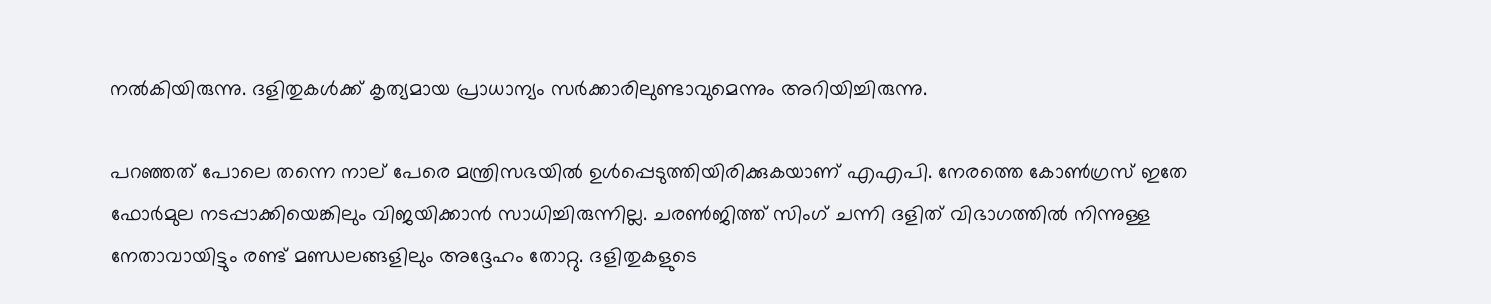നല്‍കിയിരുന്നു. ദളിതുകള്‍ക്ക് കൃത്യമായ പ്രാധാന്യം സര്‍ക്കാരിലുണ്ടാവുമെന്നും അറിയിച്ചിരുന്നു.

പറഞ്ഞത് പോലെ തന്നെ നാല് പേരെ മന്ത്രിസഭയില്‍ ഉള്‍പ്പെടുത്തിയിരിക്കുകയാണ് എഎപി. നേരത്തെ കോണ്‍ഗ്രസ് ഇതേ ഫോര്‍മുല നടപ്പാക്കിയെങ്കിലും വിജയിക്കാന്‍ സാധിച്ചിരുന്നില്ല. ചരണ്‍ജിത്ത് സിംഗ് ചന്നി ദളിത് വിഭാഗത്തില്‍ നിന്നുള്ള നേതാവായിട്ടും രണ്ട് മണ്ഡലങ്ങളിലും അദ്ദേഹം തോറ്റു. ദളിതുകളുടെ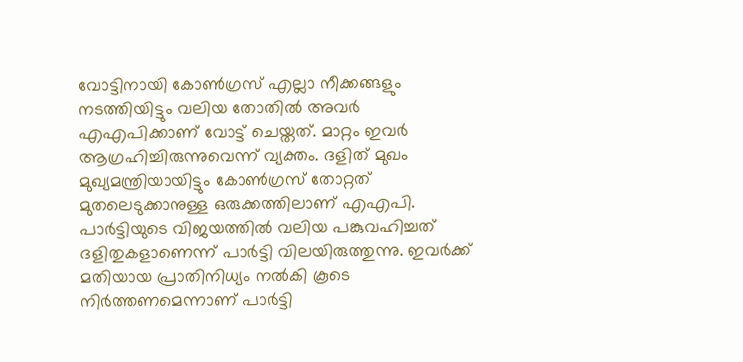വോട്ടിനായി കോണ്‍ഗ്രസ് എല്ലാ നീക്കങ്ങളും നടത്തിയിട്ടും വലിയ തോതില്‍ അവര്‍ എഎപിക്കാണ് വോട്ട് ചെയ്തത്. മാറ്റം ഇവര്‍ ആഗ്രഹിച്ചിരുന്നുവെന്ന് വ്യക്തം. ദളിത് മുഖം മുഖ്യമന്ത്രിയായിട്ടും കോണ്‍ഗ്രസ് തോറ്റത് മുതലെടുക്കാനുള്ള ഒരുക്കത്തിലാണ് എഎപി. പാര്‍ട്ടിയുടെ വിജയത്തില്‍ വലിയ പങ്കുവഹിച്ചത് ദളിതുകളാണെന്ന് പാര്‍ട്ടി വിലയിരുത്തുന്നു. ഇവര്‍ക്ക് മതിയായ പ്രാതിനിധ്യം നല്‍കി കൂടെ നിര്‍ത്തണമെന്നാണ് പാര്‍ട്ടി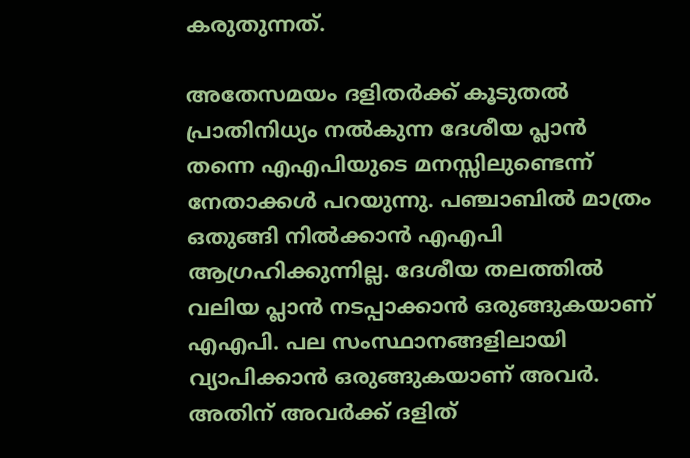കരുതുന്നത്.

അതേസമയം ദളിതര്‍ക്ക് കൂടുതല്‍ പ്രാതിനിധ്യം നല്‍കുന്ന ദേശീയ പ്ലാന്‍ തന്നെ എഎപിയുടെ മനസ്സിലുണ്ടെന്ന് നേതാക്കള്‍ പറയുന്നു. പഞ്ചാബില്‍ മാത്രം ഒതുങ്ങി നില്‍ക്കാന്‍ എഎപി ആഗ്രഹിക്കുന്നില്ല. ദേശീയ തലത്തില്‍ വലിയ പ്ലാന്‍ നടപ്പാക്കാന്‍ ഒരുങ്ങുകയാണ് എഎപി. പല സംസ്ഥാനങ്ങളിലായി വ്യാപിക്കാന്‍ ഒരുങ്ങുകയാണ് അവര്‍. അതിന് അവര്‍ക്ക് ദളിത്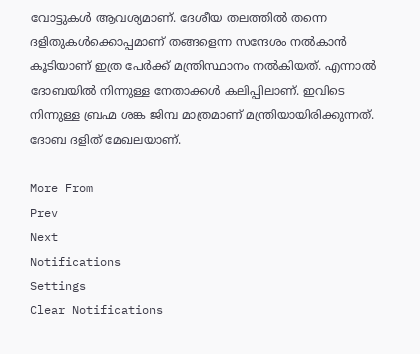വോട്ടുകള്‍ ആവശ്യമാണ്. ദേശീയ തലത്തില്‍ തന്നെ ദളിതുകള്‍ക്കൊപ്പമാണ് തങ്ങളെന്ന സന്ദേശം നല്‍കാന്‍ കൂടിയാണ് ഇത്ര പേര്‍ക്ക് മന്ത്രിസ്ഥാനം നല്‍കിയത്. എന്നാല്‍ ദോബയില്‍ നിന്നുള്ള നേതാക്കള്‍ കലിപ്പിലാണ്. ഇവിടെ നിന്നുള്ള ബ്രഹ്മ ശങ്ക ജിമ്പ മാത്രമാണ് മന്ത്രിയായിരിക്കുന്നത്. ദോബ ദളിത് മേഖലയാണ്.

More From
Prev
Next
Notifications
Settings
Clear Notifications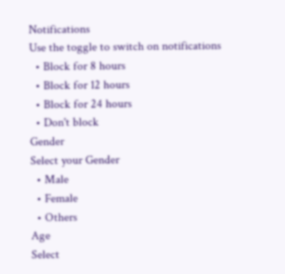Notifications
Use the toggle to switch on notifications
  • Block for 8 hours
  • Block for 12 hours
  • Block for 24 hours
  • Don't block
Gender
Select your Gender
  • Male
  • Female
  • Others
Age
Select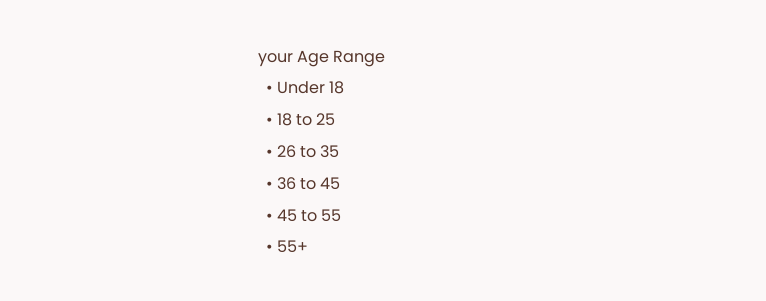your Age Range
  • Under 18
  • 18 to 25
  • 26 to 35
  • 36 to 45
  • 45 to 55
  • 55+